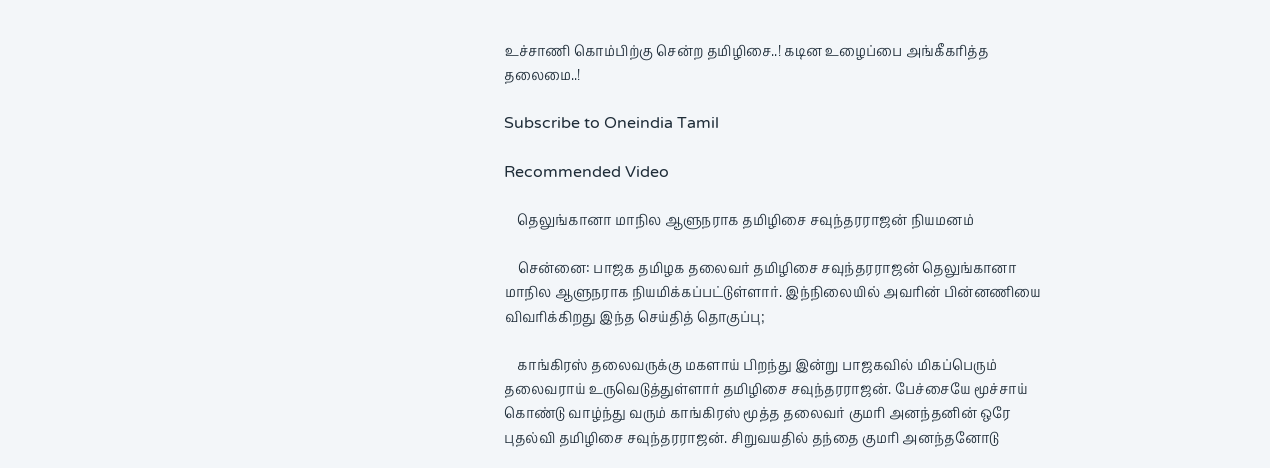உச்சாணி கொம்பிற்கு சென்ற தமிழிசை..! கடின உழைப்பை அங்கீகரித்த தலைமை..!

Subscribe to Oneindia Tamil

Recommended Video

    தெலுங்கானா மாநில ஆளுநராக தமிழிசை சவுந்தரராஜன் நியமனம்

    சென்னை: பாஜக தமிழக தலைவர் தமிழிசை சவுந்தரராஜன் தெலுங்கானா மாநில ஆளுநராக நியமிக்கப்பட்டுள்ளார். இந்நிலையில் அவரின் பின்னணியை விவரிக்கிறது இந்த செய்தித் தொகுப்பு;

    காங்கிரஸ் தலைவருக்கு மகளாய் பிறந்து இன்று பாஜகவில் மிகப்பெரும் தலைவராய் உருவெடுத்துள்ளார் தமிழிசை சவுந்தரராஜன். பேச்சையே மூச்சாய் கொண்டு வாழ்ந்து வரும் காங்கிரஸ் மூத்த தலைவர் குமரி அனந்தனின் ஒரே புதல்வி தமிழிசை சவுந்தரராஜன். சிறுவயதில் தந்தை குமரி அனந்தனோடு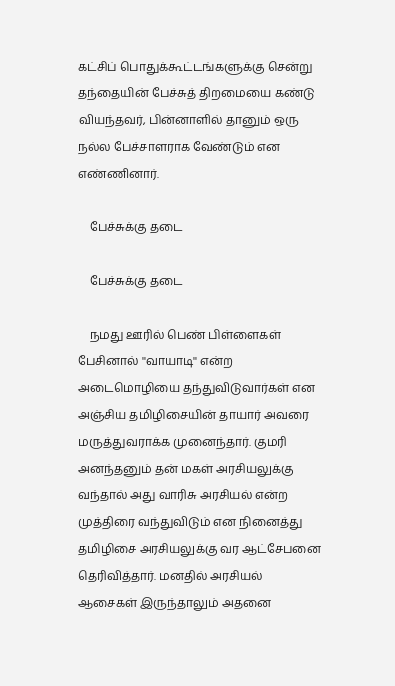கட்சிப் பொதுக்கூட்டங்களுக்கு சென்று தந்தையின் பேச்சுத் திறமையை கண்டு வியந்தவர், பின்னாளில் தானும் ஒரு நல்ல பேச்சாளராக வேண்டும் என எண்ணினார்.

    பேச்சுக்கு தடை

    பேச்சுக்கு தடை

    நமது ஊரில் பெண் பிள்ளைகள் பேசினால் ''வாயாடி'' என்ற அடைமொழியை தந்துவிடுவார்கள் என அஞ்சிய தமிழிசையின் தாயார் அவரை மருத்துவராக்க முனைந்தார். குமரி அனந்தனும் தன் மகள் அரசியலுக்கு வந்தால் அது வாரிசு அரசியல் என்ற முத்திரை வந்துவிடும் என நினைத்து தமிழிசை அரசியலுக்கு வர ஆட்சேபனை தெரிவித்தார். மனதில் அரசியல் ஆசைகள் இருந்தாலும் அதனை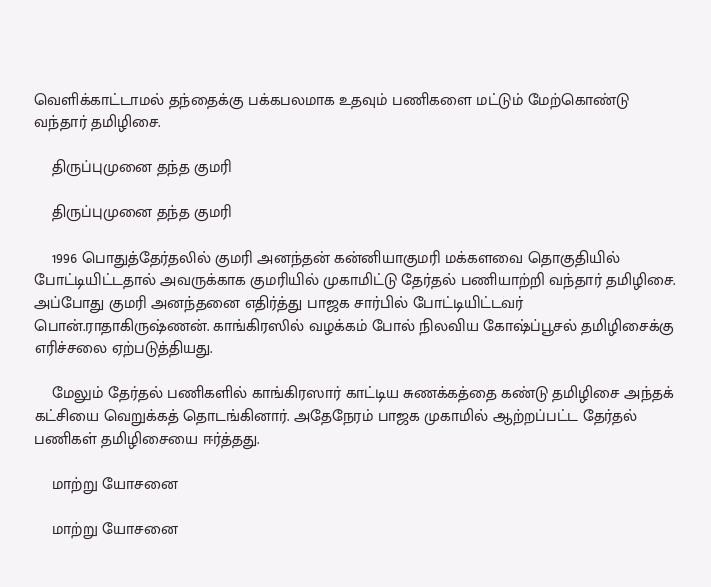வெளிக்காட்டாமல் தந்தைக்கு பக்கபலமாக உதவும் பணிகளை மட்டும் மேற்கொண்டு வந்தார் தமிழிசை.

    திருப்புமுனை தந்த குமரி

    திருப்புமுனை தந்த குமரி

    1996 பொதுத்தேர்தலில் குமரி அனந்தன் கன்னியாகுமரி மக்களவை தொகுதியில் போட்டியிட்டதால் அவருக்காக குமரியில் முகாமிட்டு தேர்தல் பணியாற்றி வந்தார் தமிழிசை. அப்போது குமரி அனந்தனை எதிர்த்து பாஜக சார்பில் போட்டியிட்டவர் பொன்.ராதாகிருஷ்ணன். காங்கிரஸில் வழக்கம் போல் நிலவிய கோஷ்ப்பூசல் தமிழிசைக்கு எரிச்சலை ஏற்படுத்தியது.

    மேலும் தேர்தல் பணிகளில் காங்கிரஸார் காட்டிய சுணக்கத்தை கண்டு தமிழிசை அந்தக் கட்சியை வெறுக்கத் தொடங்கினார். அதேநேரம் பாஜக முகாமில் ஆற்றப்பட்ட தேர்தல் பணிகள் தமிழிசையை ஈர்த்தது.

    மாற்று யோசனை

    மாற்று யோசனை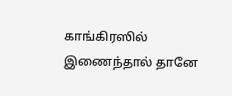காங்கிரஸில் இணைந்தால் தானே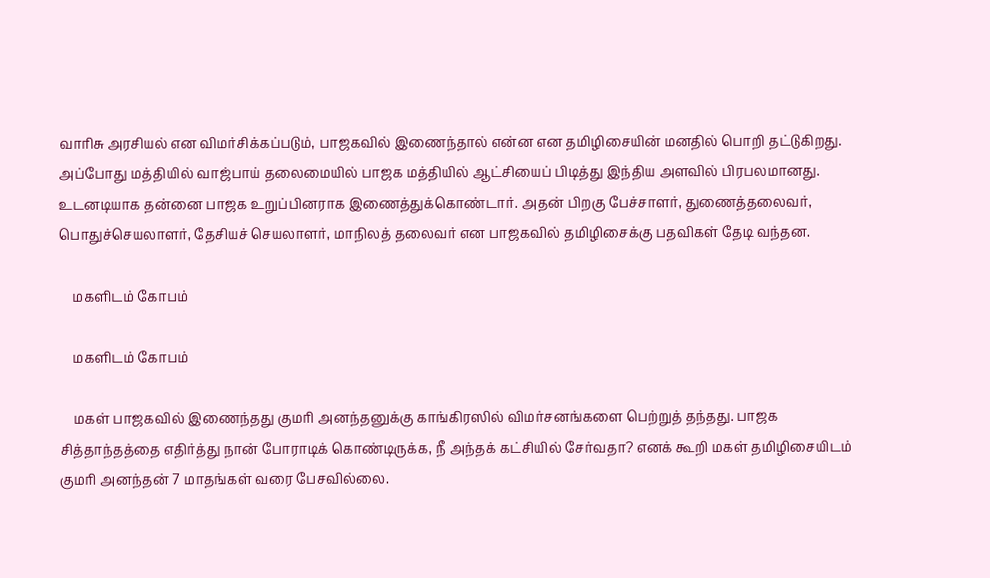வாரிசு அரசியல் என விமர்சிக்கப்படும், பாஜகவில் இணைந்தால் என்ன என தமிழிசையின் மனதில் பொறி தட்டுகிறது. அப்போது மத்தியில் வாஜ்பாய் தலைமையில் பாஜக மத்தியில் ஆட்சியைப் பிடித்து இந்திய அளவில் பிரபலமானது. உடனடியாக தன்னை பாஜக உறுப்பினராக இணைத்துக்கொண்டார். அதன் பிறகு பேச்சாளர், துணைத்தலைவர், பொதுச்செயலாளர், தேசியச் செயலாளர், மாநிலத் தலைவர் என பாஜகவில் தமிழிசைக்கு பதவிகள் தேடி வந்தன.

    மகளிடம் கோபம்

    மகளிடம் கோபம்

    மகள் பாஜகவில் இணைந்தது குமரி அனந்தனுக்கு காங்கிரஸில் விமர்சனங்களை பெற்றுத் தந்தது. பாஜக சித்தாந்தத்தை எதிர்த்து நான் போராடிக் கொண்டிருக்க, நீ அந்தக் கட்சியில் சேர்வதா? எனக் கூறி மகள் தமிழிசையிடம் குமரி அனந்தன் 7 மாதங்கள் வரை பேசவில்லை.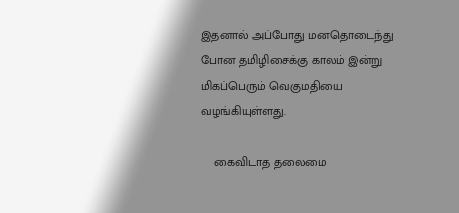இதனால் அப்போது மனதொடைந்து போன தமிழிசைக்கு காலம் இன்று மிகப்பெரும் வெகுமதியை வழங்கியுள்ளது.

    கைவிடாத தலைமை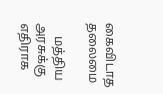கைவிடாத தலைமை

    மத்திய அரசுக்கு எதிராக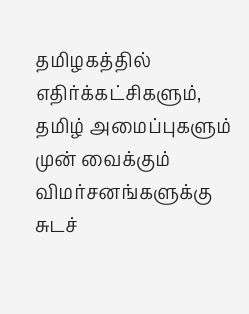தமிழகத்தில் எதிர்க்கட்சிகளும், தமிழ் அமைப்புகளும் முன் வைக்கும் விமர்சனங்களுக்கு சுடச்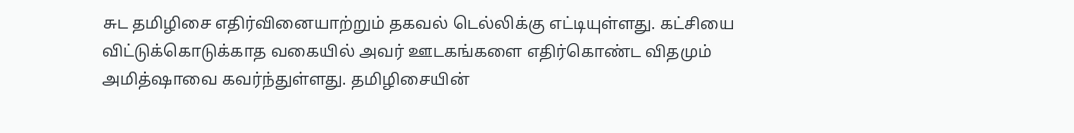சுட தமிழிசை எதிர்வினையாற்றும் தகவல் டெல்லிக்கு எட்டியுள்ளது. கட்சியை விட்டுக்கொடுக்காத வகையில் அவர் ஊடகங்களை எதிர்கொண்ட விதமும் அமித்ஷாவை கவர்ந்துள்ளது. தமிழிசையின்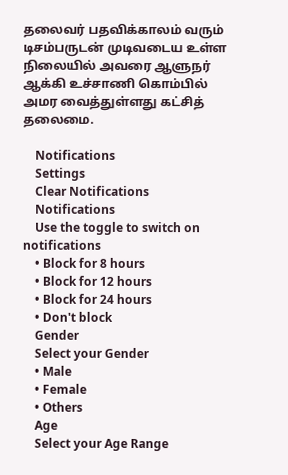தலைவர் பதவிக்காலம் வரும் டிசம்பருடன் முடிவடைய உள்ள நிலையில் அவரை ஆளுநர் ஆக்கி உச்சாணி கொம்பில் அமர வைத்துள்ளது கட்சித் தலைமை.

    Notifications
    Settings
    Clear Notifications
    Notifications
    Use the toggle to switch on notifications
    • Block for 8 hours
    • Block for 12 hours
    • Block for 24 hours
    • Don't block
    Gender
    Select your Gender
    • Male
    • Female
    • Others
    Age
    Select your Age Range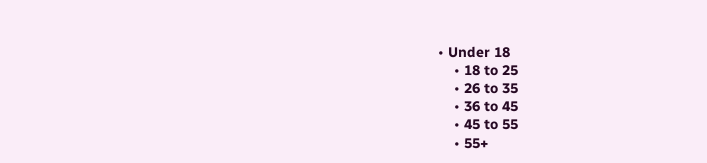• Under 18
    • 18 to 25
    • 26 to 35
    • 36 to 45
    • 45 to 55
    • 55+